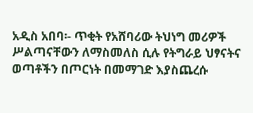አዲስ አበባ፡- ጥቂት የአሸባሪው ትህነግ መሪዎች ሥልጣናቸውን ለማስመለስ ሲሉ የትግራይ ህፃናትና ወጣቶችን በጦርነት በመማገድ እያስጨረሱ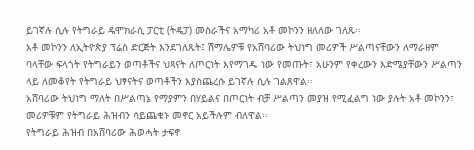ይገኛሉ ሲሉ የትግራይ ዴሞክራሲ ፓርቲ (ትዴፓ) መስራችና አማካሪ አቶ መኮንን ዘለለው ገለጹ፡፡
አቶ መኮንን ለኢትዮጵያ ፕሬስ ድርጅት እንደገለጹት፤ ሽማሌዎቹ የአሸባሪው ትህነግ መሪዎች ሥልጣናቸውን ለማራዘም ባላቸው ፍላጎት የትግራይን ወጣቶችና ህጻናት ለጦርነት እየማገዱ ነው የመጡት፣ አሁንም የቀረውን እድሜያቸውን ሥልጣን ላይ ለመቆየት የትግራይ ህፃናትና ወጣቶችን እያስጨረሱ ይገኛሉ ሲሉ ገልጸዋል፡፡
አሸባሪው ትህነግ ማለት በሥልጣኔ የማያምን በሃይልና በጦርነት ብቻ ሥልጣን መያዝ የሚፈልግ ነው ያሉት አቶ መኮንን፣ መሪዎቹም የትግራይ ሕዝብን ሳይጨቁኑ መኖር አይችሉም ብለዋል፡፡
የትግራይ ሕዝብ በአሸባሪው ሕወሓት ታፍኖ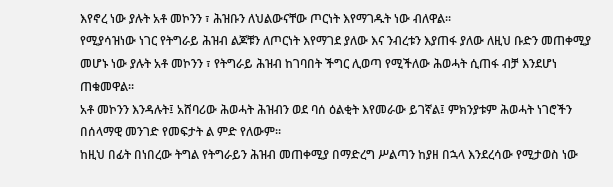እየኖረ ነው ያሉት አቶ መኮንን ፣ ሕዝቡን ለህልውናቸው ጦርነት እየማገዱት ነው ብለዋል፡፡
የሚያሳዝነው ነገር የትግራይ ሕዝብ ልጆቹን ለጦርነት እየማገደ ያለው እና ንብረቱን እያጠፋ ያለው ለዚህ ቡድን መጠቀሚያ መሆኑ ነው ያሉት አቶ መኮንን ፣ የትግራይ ሕዝብ ከገባበት ችግር ሊወጣ የሚችለው ሕወሓት ሲጠፋ ብቻ እንደሆነ ጠቁመዋል፡፡
አቶ መኮንን እንዳሉት፤ አሸባሪው ሕወሓት ሕዝብን ወደ ባሰ ዕልቂት እየመራው ይገኛል፤ ምክንያቱም ሕወሓት ነገሮችን በሰላማዊ መንገድ የመፍታት ል ምድ የለውም፡፡
ከዚህ በፊት በነበረው ትግል የትግራይን ሕዝብ መጠቀሚያ በማድረግ ሥልጣን ከያዘ በኋላ እንደረሳው የሚታወስ ነው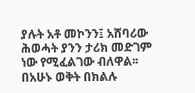ያሉት አቶ መኮንን፤ አሸባሪው ሕወሓት ያንን ታሪክ መድገም ነው የሚፈልገው ብለዋል፡፡
በአሁኑ ወቅት በክልሉ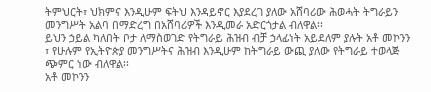ትምህርት፣ ህክምና እንዲሁም ፍትህ እንዳይኖር እያደረገ ያለው አሸባሪው ሕወሓት ትግራይን መንግሥት አልባ በማድረግ በአሸባሪዎች እንዲመራ አድርጎታል ብለዋል፡፡
ይህን ኃይል ካለበት ቦታ ለማስወገድ የትግራይ ሕዝብ ብቻ ኃላፊነት አይደለም ያሉት አቶ መኮንን ፣ የሁሉም የኢትዮጵያ መንግሥትና ሕዝብ እንዲሁም ከትግራይ ውጪ ያለው የትግራይ ተወላጅ ጭምር ነው ብለዋል፡፡
አቶ መኮንን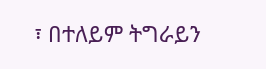፣ በተለይም ትግራይን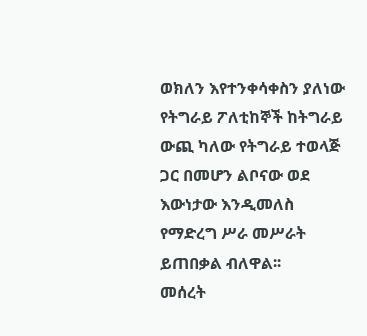ወክለን እየተንቀሳቀስን ያለነው የትግራይ ፖለቲከኞች ከትግራይ ውጪ ካለው የትግራይ ተወላጅ ጋር በመሆን ልቦናው ወደ እውነታው እንዲመለስ የማድረግ ሥራ መሥራት ይጠበቃል ብለዋል፡፡
መሰረት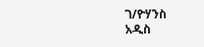ገ/ዮሃንስ
አዲስ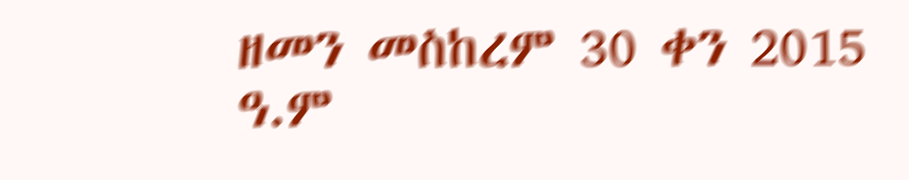ዘመን መስከረም 30 ቀን 2015 ዓ.ም